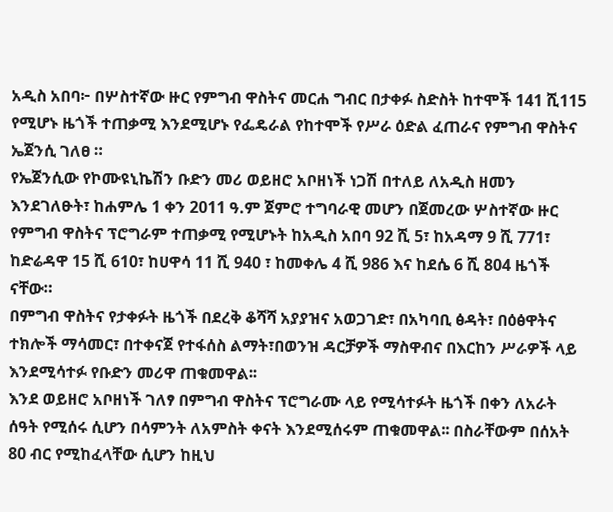አዲስ አበባ፦ በሦስተኛው ዙር የምግብ ዋስትና መርሐ ግብር በታቀፉ ስድስት ከተሞች 141 ሺ115 የሚሆኑ ዜጎች ተጠቃሚ እንደሚሆኑ የፌዴራል የከተሞች የሥራ ዕድል ፈጠራና የምግብ ዋስትና ኤጀንሲ ገለፀ ።
የኤጀንሲው የኮሙዩኒኬሽን ቡድን መሪ ወይዘሮ አቦዘነች ነጋሽ በተለይ ለአዲስ ዘመን እንደገለፁት፣ ከሐምሌ 1 ቀን 2011 ዓ.ም ጀምሮ ተግባራዊ መሆን በጀመረው ሦስተኛው ዙር የምግብ ዋስትና ፕሮግራም ተጠቃሚ የሚሆኑት ከአዲስ አበባ 92 ሺ 5፣ ከአዳማ 9 ሺ 771፣ ከድሬዳዋ 15 ሺ 610፣ ከሀዋሳ 11 ሺ 940 ፣ ከመቀሌ 4 ሺ 986 እና ከደሴ 6 ሺ 804 ዜጎች ናቸው።
በምግብ ዋስትና የታቀፉት ዜጎች በደረቅ ቆሻሻ አያያዝና አወጋገድ፣ በአካባቢ ፅዳት፣ በዕፅዋትና ተክሎች ማሳመር፣ በተቀናጀ የተፋሰስ ልማት፣በወንዝ ዳርቻዎች ማስዋብና በእርከን ሥራዎች ላይ እንደሚሳተፉ የቡድን መሪዋ ጠቁመዋል፡፡
እንደ ወይዘሮ አቦዘነች ገለፃ በምግብ ዋስትና ፕሮግራሙ ላይ የሚሳተፉት ዜጎች በቀን ለአራት ሰዓት የሚሰሩ ሲሆን በሳምንት ለአምስት ቀናት እንደሚሰሩም ጠቁመዋል፡፡ በስራቸውም በሰአት 80 ብር የሚከፈላቸው ሲሆን ከዚህ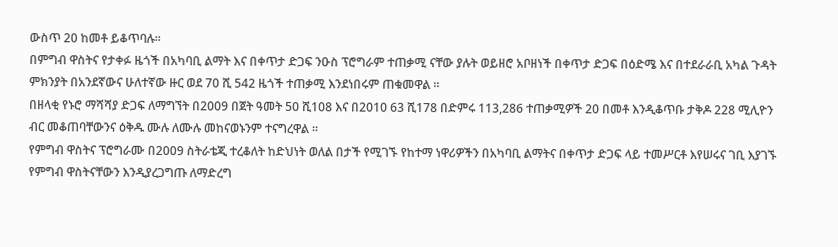ውስጥ 20 ከመቶ ይቆጥባሉ፡፡
በምግብ ዋስትና የታቀፉ ዜጎች በአካባቢ ልማት እና በቀጥታ ድጋፍ ንዑስ ፕሮግራም ተጠቃሚ ናቸው ያሉት ወይዘሮ አቦዘነች በቀጥታ ድጋፍ በዕድሜ እና በተደራራቢ አካል ጉዳት ምክንያት በአንደኛውና ሁለተኛው ዙር ወደ 70 ሺ 542 ዜጎች ተጠቃሚ እንደነበሩም ጠቁመዋል ።
በዘላቂ የኑሮ ማሻሻያ ድጋፍ ለማግኘት በ2009 በጀት ዓመት 50 ሺ108 እና በ2010 63 ሺ178 በድምሩ 113,286 ተጠቃሚዎች 20 በመቶ እንዲቆጥቡ ታቅዶ 228 ሚሊዮን ብር መቆጠባቸውንና ዕቅዱ ሙሉ ለሙሉ መከናወኑንም ተናግረዋል ፡፡
የምግብ ዋስትና ፕሮግራሙ በ2009 ስትራቴጂ ተረቆለት ከድህነት ወለል በታች የሚገኙ የከተማ ነዋሪዎችን በአካባቢ ልማትና በቀጥታ ድጋፍ ላይ ተመሥርቶ እየሠሩና ገቢ እያገኙ የምግብ ዋስትናቸውን እንዲያረጋግጡ ለማድረግ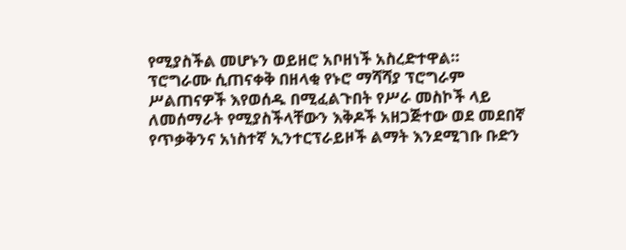የሚያስችል መሆኑን ወይዘሮ አቦዘነች አስረድተዋል።
ፕሮግራሙ ሲጠናቀቅ በዘላቂ የኑሮ ማሻሻያ ፕሮግራም ሥልጠናዎች እየወሰዱ በሚፈልጉበት የሥራ መስኮች ላይ ለመሰማራት የሚያስችላቸውን እቅዶች አዘጋጅተው ወደ መደበኛ የጥቃቅንና አነስተኛ ኢንተርፕራይዞች ልማት እንደሚገቡ ቡድን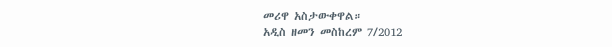መሪዋ አስታውቀዋል።
አዲስ ዘመን መስከረም 7/2012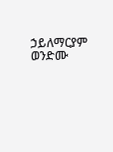ኃይለማርያም ወንድሙ